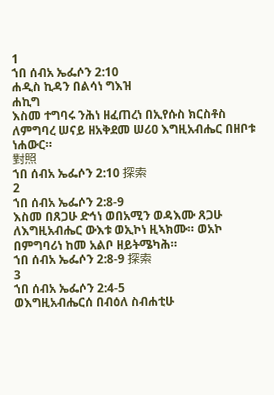1
ኀበ ሰብአ ኤፌሶን 2:10
ሐዲስ ኪዳን በልሳነ ግእዝ
ሐኪግ
እስመ ተግባሩ ንሕነ ዘፈጠረነ በኢየሱስ ክርስቶስ ለምግባረ ሠናይ ዘአቅደመ ሠሪዐ እግዚአብሔር በዘቦቱ ነሐውር።
對照
ኀበ ሰብአ ኤፌሶን 2:10 探索
2
ኀበ ሰብአ ኤፌሶን 2:8-9
እስመ በጸጋሁ ድኅነ ወበአሚን ወዳእሙ ጸጋሁ ለእግዚአብሔር ውእቱ ወኢኮነ ዚኣክሙ። ወአኮ በምግባሪነ ከመ አልቦ ዘይትሜካሕ።
ኀበ ሰብአ ኤፌሶን 2:8-9 探索
3
ኀበ ሰብአ ኤፌሶን 2:4-5
ወእግዚአብሔርሰ በብዕለ ስብሐቲሁ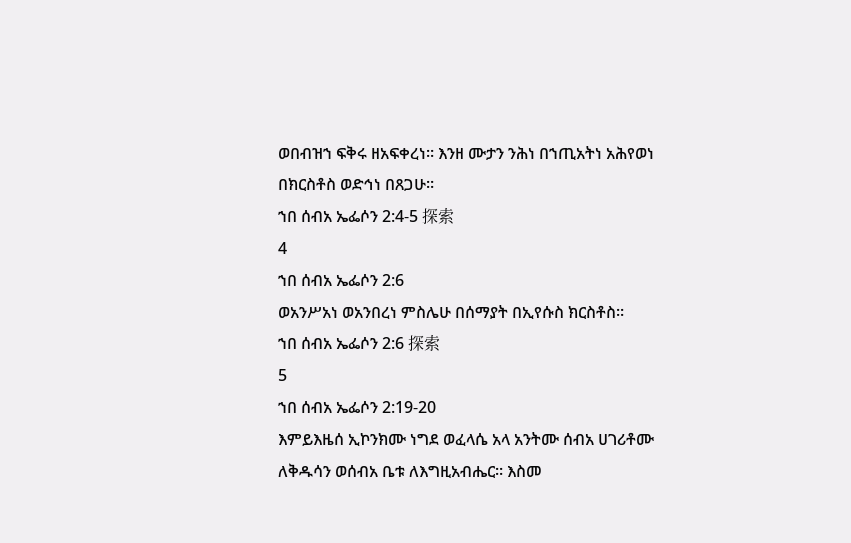ወበብዝኀ ፍቅሩ ዘአፍቀረነ። እንዘ ሙታን ንሕነ በኀጢአትነ አሕየወነ በክርስቶስ ወድኅነ በጸጋሁ።
ኀበ ሰብአ ኤፌሶን 2:4-5 探索
4
ኀበ ሰብአ ኤፌሶን 2:6
ወአንሥአነ ወአንበረነ ምስሌሁ በሰማያት በኢየሱስ ክርስቶስ።
ኀበ ሰብአ ኤፌሶን 2:6 探索
5
ኀበ ሰብአ ኤፌሶን 2:19-20
እምይእዜሰ ኢኮንክሙ ነግደ ወፈላሴ አላ አንትሙ ሰብአ ሀገሪቶሙ ለቅዱሳን ወሰብአ ቤቱ ለእግዚአብሔር። እስመ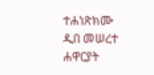ተሐነጽክሙ ዲበ መሠረተ ሐዋርያት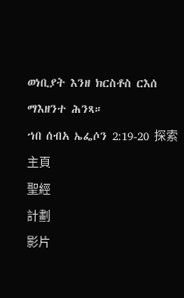ወነቢያት እንዘ ክርስቶስ ርእሰ ማእዘንተ ሕንጻ።
ኀበ ሰብአ ኤፌሶን 2:19-20 探索
主頁
聖經
計劃
影片